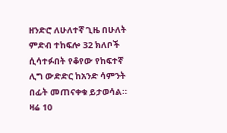ዘንድሮ ለሁለተኛ ጊዜ በሁለት ምድብ ተከፍሎ 32 ክለቦች ሲሳተፉበት የቆየው የከፍተኛ ሊግ ውድድር ከአንድ ሳምንት በፊት መጠናቀቁ ይታወሳል።
ዛሬ 10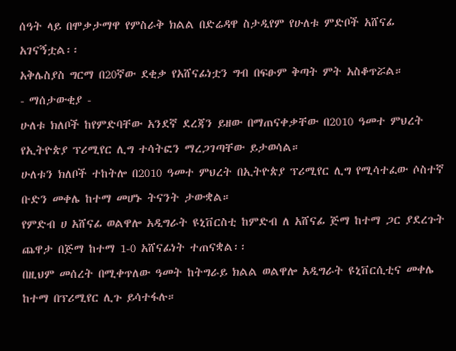ሰዓት ላይ በሞቃታማዋ የምስራቅ ክልል በድሬዳዋ ስታዲየም የሁለቱ ምድቦች አሸናፊ አገናኝቷል፡፡
አቅሌስያስ ግርማ በ20ኛው ደቂቃ የአሸናፊነቷን ግብ በፍፁም ቅጣት ምት አስቆጥሯል።
- ማሰታውቂያ -
ሁለቱ ክለቦች ከየምድባቸው አንደኛ ደረጃን ይዘው በማጠናቀቃቸው በ2010 ዓመተ ምህረት የኢትዮጵያ ፕሪሚየር ሊግ ተሳትፎን ማረጋገጣቸው ይታወሳል።
ሁለቱን ክለቦች ተከትሎ በ2010 ዓመተ ምህረት በኢትዮጵያ ፕሪሚየር ሊግ የሚሳተፈው ሶስተኛ ቡድን መቀሌ ከተማ መሆኑ ትናንት ታውቋል።
የምድብ ሀ አሸናፊ ወልዋሎ አዲግራት ዩኒቨርስቲ ከምድብ ለ አሸናፊ ጅማ ከተማ ጋር ያደረጉት ጨዋታ በጅማ ከተማ 1-0 አሸናፊነት ተጠናቋል፡፡
በዚህም መሰረት በሚቀጥለው ዓመት ከትግራይ ክልል ወልዋሎ አዲግራት ዩኒቨርሲቲና መቀሌ ከተማ በፕሪሚየር ሊጉ ይሳተፋሉ።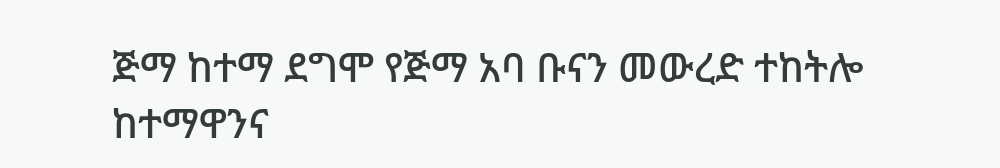ጅማ ከተማ ደግሞ የጅማ አባ ቡናን መውረድ ተከትሎ ከተማዋንና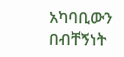አካባቢውን በብቸኝነት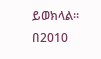ይወክላል።
በ2010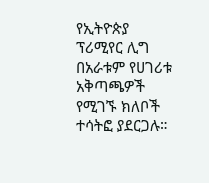የኢትዮጵያ ፕሪሚየር ሊግ በአራቱም የሀገሪቱ አቅጣጫዎች የሚገኙ ክለቦች ተሳትፎ ያደርጋሉ።